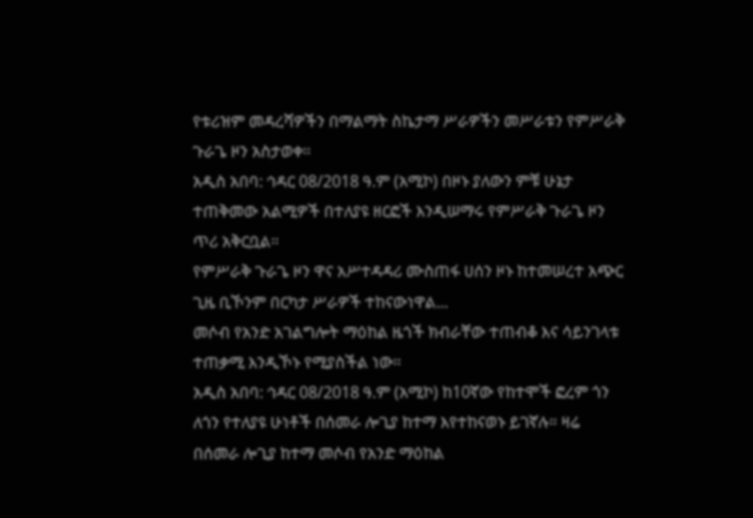የቱሪዝም መዳረሻዎችን በማልማት ስኬታማ ሥራዎችን መሥራቱን የምሥራቅ ጉራጌ ዞን አስታወቀ።
አዲስ አበባ: ኅዳር 08/2018 ዓ.ም (አሚኮ) በዞኑ ያለውን ምቹ ሁኔታ ተጠቅመው አልሚዎች በተለያዩ ዘርፎች እንዲሠማሩ የምሥራቅ ጉራጌ ዞን ጥሪ አቅርቧል።
የምሥራቅ ጉራጌ ዞን ዋና አሥተዳዳሪ ሙስጠፋ ሀሰን ዞኑ ከተመሠረተ አጭር ጊዜ ቢኾንም በርካታ ሥራዎች ተከናውነዋል...
መሶብ የአንድ አገልግሎት ማዕከል ዜጎች ክብራቸው ተጠብቆ እና ሳይንገላቱ ተጠቃሚ እንዲኾኑ የሚያስችል ነው።
አዲስ አበባ: ኅዳር 08/2018 ዓ.ም (አሚኮ) ከ10ኛው የከተሞች ፎረም ጎን ለጎን የተለያዩ ሁነቶች በሰመራ ሎጊያ ከተማ እየተከናወኑ ይገኛሉ። ዛሬ በሰመራ ሎጊያ ከተማ መሶብ የአንድ ማዕከል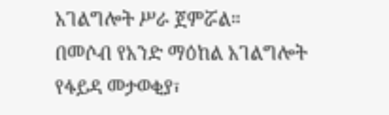አገልግሎት ሥራ ጀምሯል።
በመሶብ የአንድ ማዕከል አገልግሎት የፋይዳ መታወቂያ፣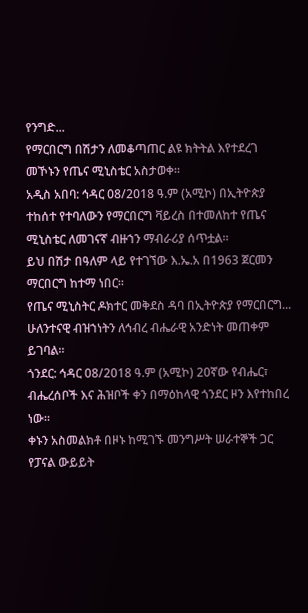የንግድ...
የማርበርግ በሽታን ለመቆጣጠር ልዩ ክትትል እየተደረገ መኾኑን የጤና ሚኒስቴር አስታወቀ።
አዲስ አበባ: ኅዳር 08/2018 ዓ.ም (አሚኮ) በኢትዮጵያ ተከሰተ የተባለውን የማርበርግ ቫይረስ በተመለከተ የጤና ሚኒስቴር ለመገናኛ ብዙኀን ማብራሪያ ሰጥቷል።
ይህ በሽታ በዓለም ላይ የተገኘው እ.ኤ.አ በ1963 ጀርመን ማርበርግ ከተማ ነበር።
የጤና ሚኒስትር ዶክተር መቅደስ ዳባ በኢትዮጵያ የማርበርግ...
ሁለንተናዊ ብዝኀነትን ለኅብረ ብሔራዊ አንድነት መጠቀም ይገባል።
ጎንደር: ኅዳር 08/2018 ዓ.ም (አሚኮ) 20ኛው የብሔር፣ ብሔረሰቦች እና ሕዝቦች ቀን በማዕከላዊ ጎንደር ዞን እየተከበረ ነው።
ቀኑን አስመልክቶ በዞኑ ከሚገኙ መንግሥት ሠራተኞች ጋር የፓናል ውይይት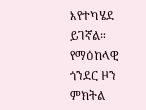እየተካሄደ ይገኛል።
የማዕከላዊ ጎንደር ዞን ምክትል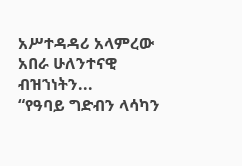አሥተዳዳሪ አላምረው አበራ ሁለንተናዊ ብዝኀነትን...
“የዓባይ ግድብን ላሳካን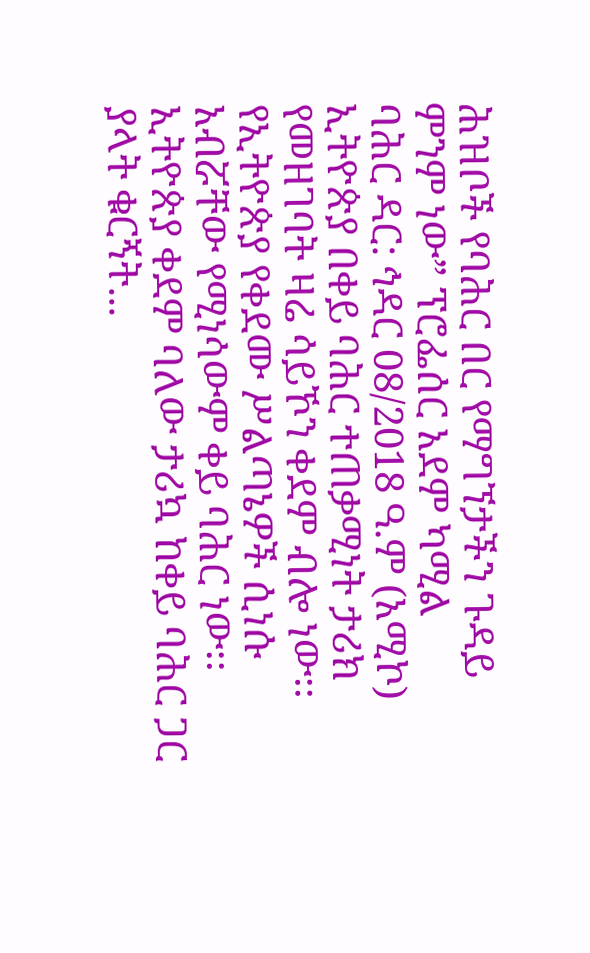ሕዝቦች የባሕር በር የማግኘታችን ጉዳይ ምንም ነው” ፕሮፌሰር አደም ካሚል
ባሕር ዳር: ኅዳር 08/2018 ዓ.ም (አሚኮ) ኢትዮጵያ በቀይ ባሕር ተጠቃሚነት ታሪክ የመዘገባት ዛሬ ሳይኾን ቀደም ብሎ ነው፡፡ የኢትዮጵያ የቀደሙ ሥልጣኔዎች ሲነሱ አብሯቸው የሚነሳውም ቀይ ባሕር ነው፡፡
ኢትዮጵያ ቀደም ባለው ታሪኳ ከቀይ ባሕር ጋር ያላት ቁርኝት...